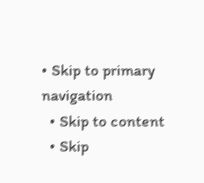• Skip to primary navigation
  • Skip to content
  • Skip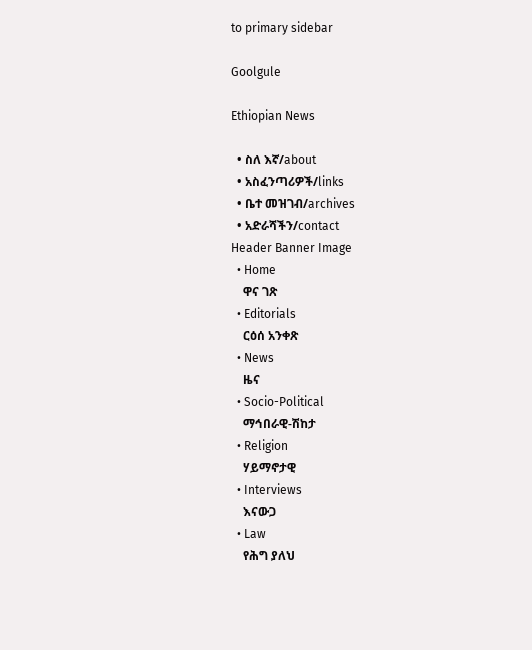to primary sidebar

Goolgule

Ethiopian News

  • ስለ እኛ/about
  • አስፈንጣሪዎች/links
  • ቤተ መዝገብ/archives
  • አድራሻችን/contact
Header Banner Image
  • Home
    ዋና ገጽ
  • Editorials
    ርዕሰ አንቀጽ
  • News
    ዜና
  • Socio-Political
    ማኅበራዊ-ሽከታ
  • Religion
    ሃይማኖታዊ
  • Interviews
    እናውጋ
  • Law
    የሕግ ያለህ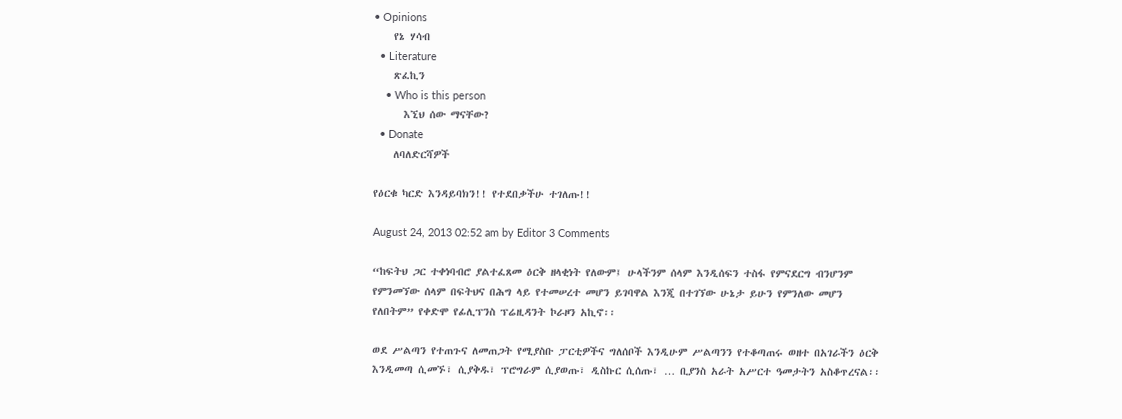• Opinions
    የኔ ሃሳብ
  • Literature
    ጽፈኪን
    • Who is this person
      እኚህ ሰው ማናቸው?
  • Donate
    ለባለድርሻዎች

የዕርቁ ካርድ እንዳይባክን!! የተደበቃችሁ ተገለጡ!!

August 24, 2013 02:52 am by Editor 3 Comments

“ከፍትህ ጋር ተቀነባብሮ ያልተፈጸመ ዕርቅ ዘላቂነት የለውም፤ ሁላችንም ሰላም እንዲሰፍን ተስፋ የምናደርግ ብንሆንም የምንመኘው ሰላም በፍትህና በሕግ ላይ የተመሠረተ መሆን ይገባዋል እንጂ በተገኘው ሁኔታ ይሁን የምንለው መሆን የለበትም” የቀድሞ የፊሊፕንስ ፕሬዚዳንት ኮራዞን አኪኖ፡፡

ወደ ሥልጣን የተጠጉና ለመጠጋት የሚያስቡ ፓርቲዎችና ግለሰቦች እንዲሁም ሥልጣንን የተቆጣጠሩ ወዘተ በአገራችን ዕርቅ እንዲመጣ ሲመኙ፣ ሲያቅዱ፣ ፕሮግራም ሲያወጡ፣ ዲስኩር ሲሰጡ፣ … ቢያንስ አራት አሥርተ ዓመታትን አስቆጥረናል፡፡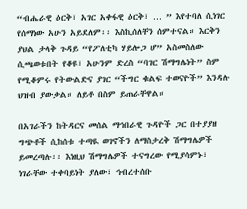“ብሔራዊ ዕርቅ፣ አገር አቀፋዊ ዕርቅ፣ … ” እየተባለ ሲነገር የሰማነው አሁን አይደለም፡፡ እስኪሰለቸን ሰምተናል። እርቅን ያህል ታላቅ ጉዳይ “የፖለቲካ ሃይሎጋ ሆ” አስመስለው ሲጫወቱበት የቆዩ፣ አሁንም ድረስ “ባገር ሽማግሌነት” ስም የሚቆምሩ የትውልድና ያገር “ችግር ቁልፍ ተወናዮች” እንዳሉ ህዝብ ያውቃል። ለይቶ በስም ይጠራቸዋል።

በአገራችን ከትዳርና መሰል ማኅበራዊ ጉዳዮች ጋር በተያያዘ ግጭቶች ሲከሰቱ ተጣዪ ወገኖችን ለማስታረቅ ሽማግሌዎች ይመረጣሉ፡፡ እነዚህ ሽማግሌዎች ተናግረው የሚያሳምኑ፣ ነገራቸው ተቀባይነት ያለው፣ ኅብረተሰቡ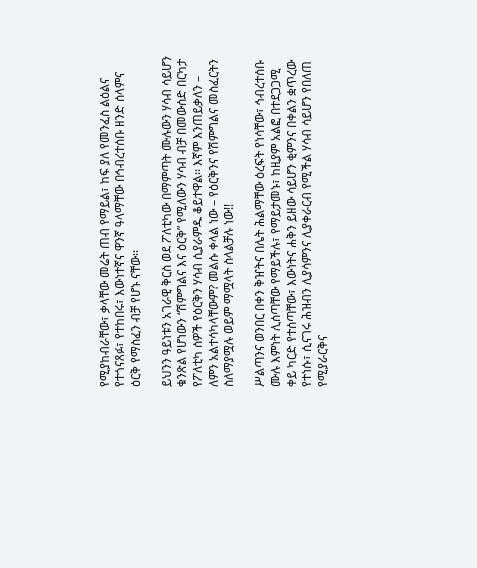የሚያከብራቸው፣ ቃላቸው መሬት ጠብ የማይል፣ ከፍ ያለ የመንፈስ ልዕልና የተጎናጸፉ፣ የተከበሩ፣ እውነተኛና ዋንኛ ዓላማቸው በኅብረተሰቡ ዘንድ ሰላምና ዕርቅ የማስፈን ብቻ የሆኑ ናቸው፡፡

ይህንን ዓይነቱን አገራዊ ቅርስ ወደ ፖለቲካው በማምጣት ሙሉውን ሃሳብ ሳይሆን ቁንጽል የሆነውን “ሽምግልና እና ዕርቅ” የሚለውን ሃሳብ ብቻ በመውሰድ በርካታ የፖለቲካ ሰዎች የዕርቅን ሃሳብ ሲያራምዱ ቆይተዋል፡፡ እኛም እንጠይቃለን – ለምን አልተሳካላቸውም? መልሱ ቀላል ነው – የዕርቅንና የሽምግልና መስፈርትን ስለማያሟሉ ወይም ማሟላት ስላልቻሉ ነው!!

ሥልጣንና ወንበር በቀን ቅዠትና በሌት ሕልማቸው ዕረፍት የነሳቸው፣ ኅብረተሰቡ ሙሉ እምነት ሊሰጣቸው የማይችሉ፣ የማይታመኑ፣ ከዚያም አልፎ በተደጋጋሚ ቀይ ካርድ የተሰጣቸው፣ እውነትና ሐቅን ይዘው ሳይሆን ቂምንና በቀልን ቋጥረው የተነሱ፣ ሲናገሩ ሕዝብን ሊያሳምንና ሊያቀራርብ የሚችል ሃሳብ ሳይሆን የበለጠ የሚያራርቅና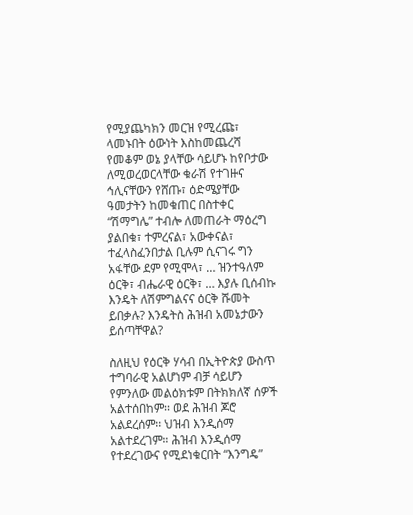የሚያጨካክን መርዝ የሚረጩ፣ ላመኑበት ዕውነት እስከመጨረሻ የመቆም ወኔ ያላቸው ሳይሆኑ ከየቦታው ለሚወረወርላቸው ቁራሽ የተገዙና ኅሊናቸውን የሸጡ፣ ዕድሜያቸው ዓመታትን ከመቁጠር በስተቀር “ሽማግሌ” ተብሎ ለመጠራት ማዕረግ ያልበቁ፣ ተምረናል፣ አውቀናል፣ ተፈላስፈንበታል ቢሉም ሲናገሩ ግን አፋቸው ደም የሚሞላ፣ … ዝንተዓለም ዕርቅ፣ ብሔራዊ ዕርቅ፣ … እያሉ ቢሰብኩ እንዴት ለሽምግልናና ዕርቅ ሹመት ይበቃሉ? እንዴትስ ሕዝብ አመኔታውን ይሰጣቸዋል?

ስለዚህ የዕርቅ ሃሳብ በኢትዮጵያ ውስጥ ተግባራዊ አልሆነም ብቻ ሳይሆን የምንለው መልዕክቱም በትክክለኛ ሰዎች አልተሰበከም፡፡ ወደ ሕዝብ ጆሮ አልደረሰም፡፡ ህዝብ እንዲሰማ አልተደረገም። ሕዝብ እንዲሰማ የተደረገውና የሚደነቁርበት “እንግዴ”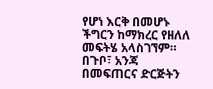የሆነ እርቅ በመሆኑ ችግርን ከማክረር የዘለለ መፍትሄ አላስገኘም። በጉቦ፣ አንጃ በመፍጠርና ድርጅትን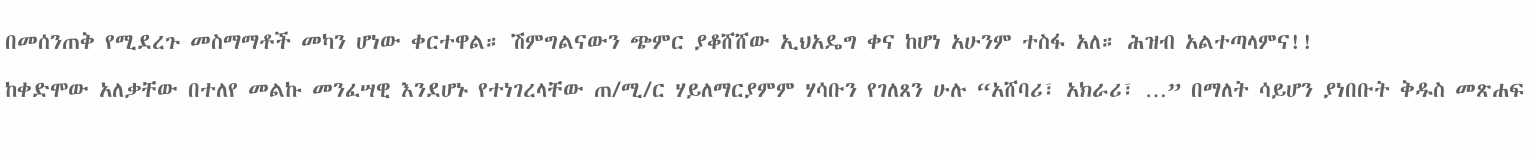በመሰንጠቅ የሚደረጉ መስማማቶች መካን ሆነው ቀርተዋል። ሽምግልናውን ጭምር ያቆሸሸው ኢህአዴግ ቀና ከሆነ አሁንም ተስፋ አለ። ሕዝብ አልተጣላምና!!

ከቀድሞው አለቃቸው በተለየ መልኩ መንፈሣዊ እንደሆኑ የተነገረላቸው ጠ/ሚ/ር ሃይለማርያምም ሃሳቡን የገለጸን ሁሉ “አሸባሪ፣ አክራሪ፣ …” በማለት ሳይሆን ያነበቡት ቅዱስ መጽሐፍ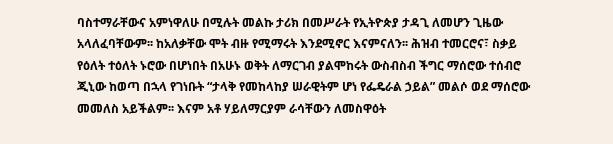ባስተማራቸውና አምነዋለሁ በሚሉት መልኩ ታሪክ በመሥራት የኢትዮጵያ ታዳጊ ለመሆን ጊዜው አላለፈባቸውም፡፡ ከአለቃቸው ሞት ብዙ የሚማሩት እንደሚኖር እናምናለን፡፡ ሕዝብ ተመርሮና፣ ስቃይ የዕለት ተዕለት ኑሮው በሆነበት በአሁኑ ወቅት ለማርገብ ያልሞከሩት ውስብስብ ችግር ማሰሮው ተሰብሮ ጂኒው ከወጣ በኋላ የገነቡት “ታላቅ የመከላከያ ሠራዊትም ሆነ የፌዴራል ኃይል” መልሶ ወደ ማሰሮው መመለስ አይችልም፡፡ እናም አቶ ሃይለማርያም ራሳቸውን ለመስዋዕት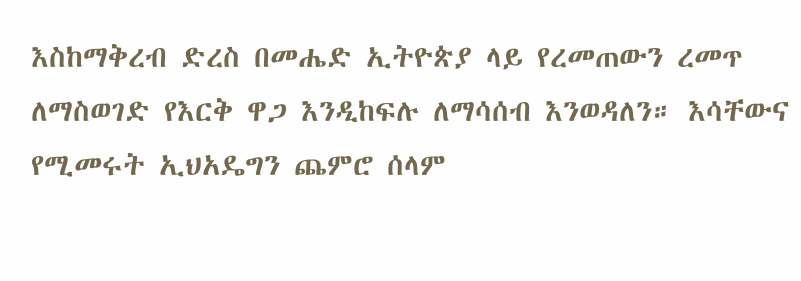እስከማቅረብ ድረስ በመሔድ ኢትዮጵያ ላይ የረመጠውን ረመጥ ለማስወገድ የእርቅ ዋጋ እንዲከፍሉ ለማሳሰብ እንወዳለን። እሳቸውና የሚመሩት ኢህአዴግን ጨምሮ ሰላም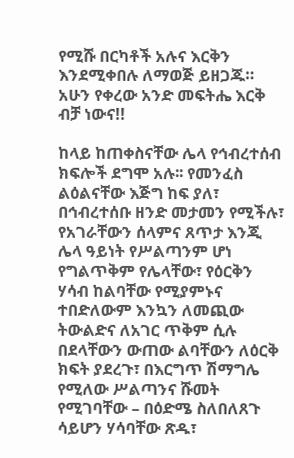የሚሹ በርካቶች አሉና እርቅን እንደሚቀበሉ ለማወጅ ይዘጋጁ። አሁን የቀረው አንድ መፍትሔ እርቅ ብቻ ነውና!!

ከላይ ከጠቀስናቸው ሌላ የኅብረተሰብ ክፍሎች ደግሞ አሉ፡፡ የመንፈስ ልዕልናቸው እጅግ ከፍ ያለ፣ በኅብረተሰቡ ዘንድ መታመን የሚችሉ፣ የአገራቸውን ሰላምና ጸጥታ እንጂ ሌላ ዓይነት የሥልጣንም ሆነ የግልጥቅም የሌላቸው፣ የዕርቅን ሃሳብ ከልባቸው የሚያምኑና ተበድለውም እንኳን ለመጪው ትውልድና ለአገር ጥቅም ሲሉ በደላቸውን ውጠው ልባቸውን ለዕርቅ ክፍት ያደረጉ፣ በእርግጥ ሽማግሌ የሚለው ሥልጣንና ሹመት የሚገባቸው – በዕድሜ ስለበለጸጉ ሳይሆን ሃሳባቸው ጽዱ፣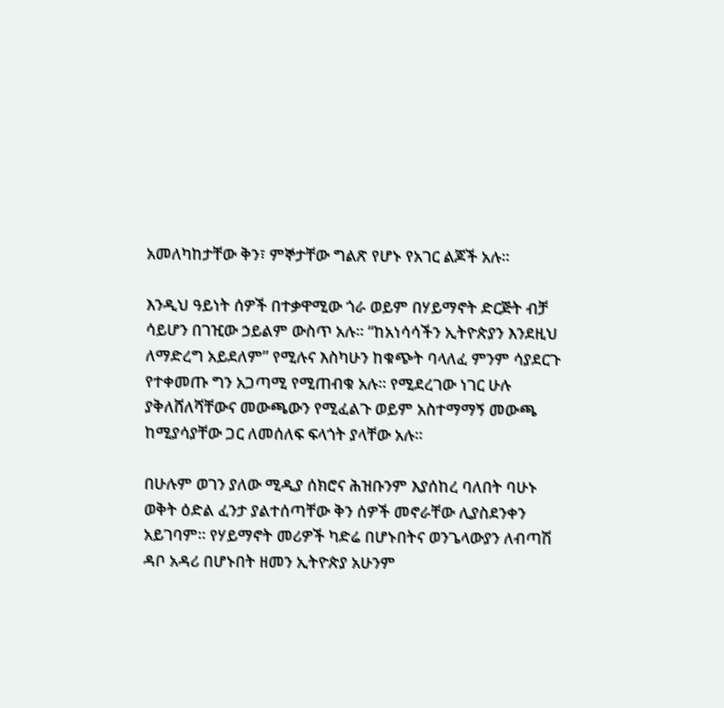አመለካከታቸው ቅን፣ ምኞታቸው ግልጽ የሆኑ የአገር ልጆች አሉ፡፡

እንዲህ ዓይነት ሰዎች በተቃዋሚው ጎራ ወይም በሃይማኖት ድርጅት ብቻ ሳይሆን በገዢው ኃይልም ውስጥ አሉ፡፡ “ከአነሳሳችን ኢትዮጵያን እንደዚህ ለማድረግ አይደለም” የሚሉና እስካሁን ከቁጭት ባላለፈ ምንም ሳያደርጉ የተቀመጡ ግን አጋጣሚ የሚጠብቁ አሉ፡፡ የሚደረገው ነገር ሁሉ ያቅለሸለሻቸውና መውጫውን የሚፈልጉ ወይም አስተማማኝ መውጫ ከሚያሳያቸው ጋር ለመሰለፍ ፍላጎት ያላቸው አሉ፡፡

በሁሉም ወገን ያለው ሚዲያ ሰክሮና ሕዝቡንም እያሰከረ ባለበት ባሁኑ ወቅት ዕድል ፈንታ ያልተሰጣቸው ቅን ሰዎች መኖራቸው ሊያስደንቀን አይገባም፡፡ የሃይማኖት መሪዎች ካድሬ በሆኑበትና ወንጌላውያን ለብጣሽ ዳቦ አዳሪ በሆኑበት ዘመን ኢትዮጵያ አሁንም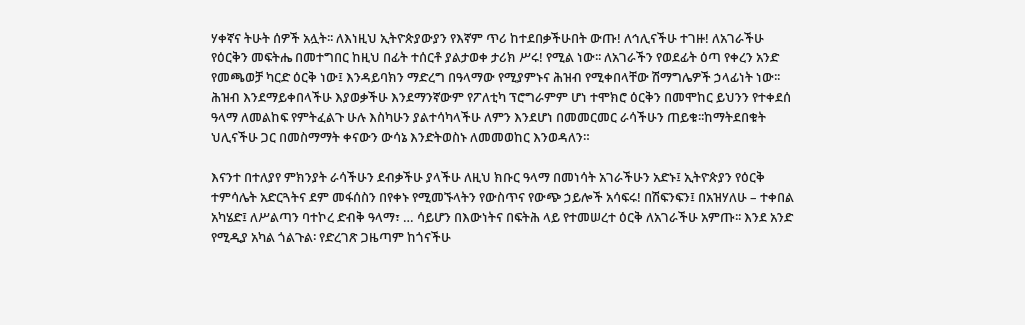ሃቀኛና ትሁት ሰዎች አሏት፡፡ ለእነዚህ ኢትዮጵያውያን የእኛም ጥሪ ከተደበቃችሁበት ውጡ! ለኅሊናችሁ ተገዙ! ለአገራችሁ የዕርቅን መፍትሔ በመተግበር ከዚህ በፊት ተሰርቶ ያልታወቀ ታሪክ ሥሩ! የሚል ነው፡፡ ለአገራችን የወደፊት ዕጣ የቀረን አንድ የመጫወቻ ካርድ ዕርቅ ነው፤ እንዳይባክን ማድረግ በዓላማው የሚያምኑና ሕዝብ የሚቀበላቸው ሽማግሌዎች ኃላፊነት ነው፡፡ ሕዝብ እንደማይቀበላችሁ እያወቃችሁ እንደማንኛውም የፖለቲካ ፕሮግራምም ሆነ ተሞክሮ ዕርቅን በመሞከር ይህንን የተቀደሰ ዓላማ ለመልከፍ የምትፈልጉ ሁሉ እስካሁን ያልተሳካላችሁ ለምን እንደሆነ በመመርመር ራሳችሁን ጠይቁ፡፡ከማትደበቁት ህሊናችሁ ጋር በመስማማት ቀናውን ውሳኔ እንድትወስኑ ለመመወከር እንወዳለን።

እናንተ በተለያየ ምክንያት ራሳችሁን ደብቃችሁ ያላችሁ ለዚህ ክቡር ዓላማ በመነሳት አገራችሁን አድኑ፤ ኢትዮጵያን የዕርቅ ተምሳሌት አድርጓትና ደም መፋሰስን በየቀኑ የሚመኙላትን የውስጥና የውጭ ኃይሎች አሳፍሩ! በሽፍንፍን፤ በአዝሃለሁ – ተቀበል አካሄድ፤ ለሥልጣን ባተኮረ ድብቅ ዓላማ፣ … ሳይሆን በእውነትና በፍትሕ ላይ የተመሠረተ ዕርቅ ለአገራችሁ አምጡ፡፡ እንደ አንድ የሚዲያ አካል ጎልጉል፡ የድረገጽ ጋዜጣም ከጎናችሁ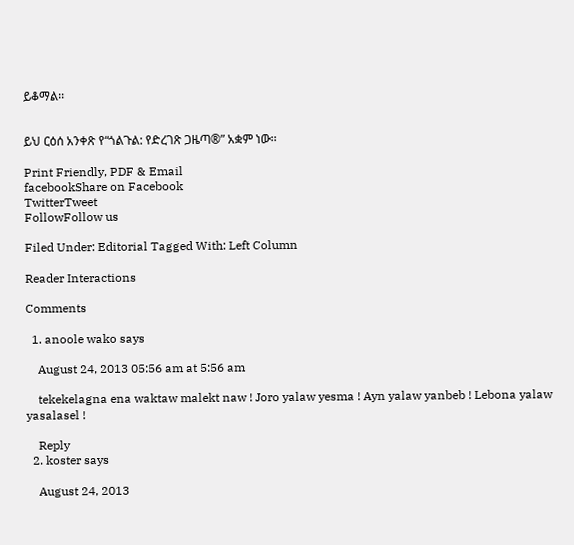ይቆማል፡፡


ይህ ርዕሰ አንቀጽ የ“ጎልጉል: የድረገጽ ጋዜጣ®” አቋም ነው፡፡

Print Friendly, PDF & Email
facebookShare on Facebook
TwitterTweet
FollowFollow us

Filed Under: Editorial Tagged With: Left Column

Reader Interactions

Comments

  1. anoole wako says

    August 24, 2013 05:56 am at 5:56 am

    tekekelagna ena waktaw malekt naw ! Joro yalaw yesma ! Ayn yalaw yanbeb ! Lebona yalaw yasalasel !

    Reply
  2. koster says

    August 24, 2013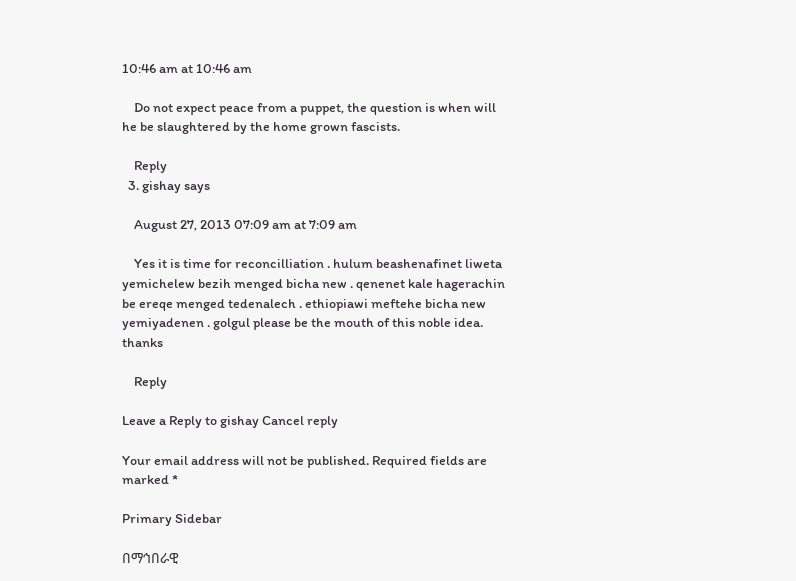10:46 am at 10:46 am

    Do not expect peace from a puppet, the question is when will he be slaughtered by the home grown fascists.

    Reply
  3. gishay says

    August 27, 2013 07:09 am at 7:09 am

    Yes it is time for reconcilliation . hulum beashenafinet liweta yemichelew bezih menged bicha new . qenenet kale hagerachin be ereqe menged tedenalech . ethiopiawi meftehe bicha new yemiyadenen . golgul please be the mouth of this noble idea. thanks

    Reply

Leave a Reply to gishay Cancel reply

Your email address will not be published. Required fields are marked *

Primary Sidebar

በማኅበራዊ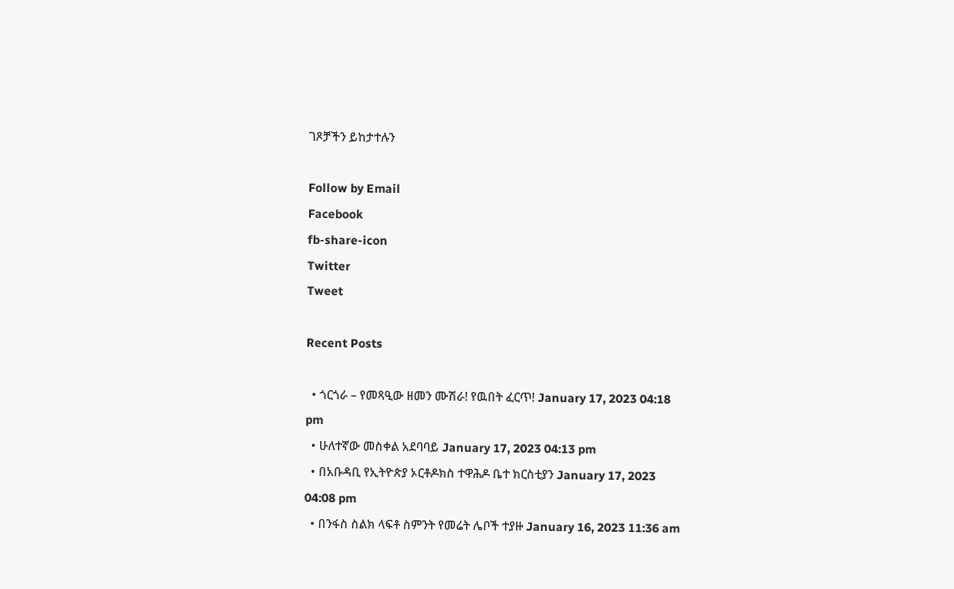ገጾቻችን ይከታተሉን

Follow by Email
Facebook
fb-share-icon
Twitter
Tweet

Recent Posts

  • ጎርጎራ – የመጻዒው ዘመን ሙሽራ! የዉበት ፈርጥ! January 17, 2023 04:18 pm
  • ሁለተኛው መስቀል አደባባይ January 17, 2023 04:13 pm
  • በአቡዳቢ የኢትዮጵያ ኦርቶዶክስ ተዋሕዶ ቤተ ክርስቲያን January 17, 2023 04:08 pm
  • በንፋስ ስልክ ላፍቶ ስምንት የመሬት ሌቦች ተያዙ January 16, 2023 11:36 am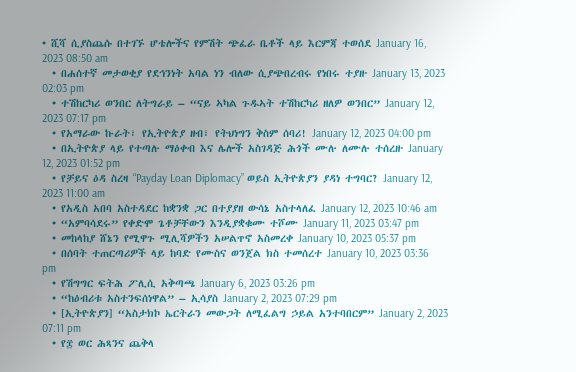• ሺሻ ሲያስጨሱ በተገኙ ሆቴሎችና የምሽት ጭፈራ ቤቶች ላይ እርምጃ ተወሰደ January 16, 2023 08:50 am
  • በሐሰተኛ መታወቂያ የደኅንነት አባል ነን ብለው ሲያጭበረብሩ የነበሩ ተያዙ January 13, 2023 02:03 pm
  • ተሽከርካሪ ወንበር ለትግራይ – “ናይ ኣካል ጉዱኣት ተሽከርካሪ ዘለዎ ወንበር” January 12, 2023 07:17 pm
  • የአማራው ኩራት፣ የኢትዮጵያ ዘብ፣ የትህነግን ቅስም ሰባሪ! January 12, 2023 04:00 pm
  • በኢትዮጵያ ላይ የተጣሉ ማዕቀብ እና ሌሎች አስገዳጅ ሕጎች ሙሉ ለሙሉ ተሰረዙ January 12, 2023 01:52 pm
  • የቻይና ዕዳ ስረዛ “Payday Loan Diplomacy” ወይስ ኢትዮጵያን ያዳነ ተግባር? January 12, 2023 11:00 am
  • የአዲስ አበባ አስተዳደር ከቋንቋ ጋር በተያያዘ ውሳኔ አስተላለፈ January 12, 2023 10:46 am
  • “አምባሳደሩ” የቀድሞ ጌቶቻቸውን እንዲያቋቁሙ ተሾሙ January 11, 2023 03:47 pm
  • መከላከያ ሸኔን የሚዋጉ ሚሊሻዎችን አሠልጥኖ አስመረቀ January 10, 2023 05:37 pm
  • በሰባት ተጠርጣሪዎች ላይ ከባድ የሙስና ወንጀል ክስ ተመሰረተ January 10, 2023 03:36 pm
  • የሽግግር ፍትሕ ፖሊሲ አቅጣጫ January 6, 2023 03:26 pm
  • “ከዕብሪቱ አስተንፍሰነዋል” – ኢሳያስ January 2, 2023 07:29 pm
  • [ኢትዮጵያን] “አስታክኮ ኤርትራን መውጋት ለሚፈልግ ኃይል አንተባበርም” January 2, 2023 07:11 pm
  • የ፰ ወር ሕጻንና ጨቅላ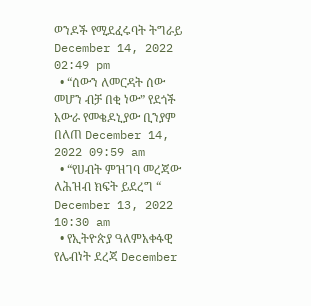ወንዶች የሚደፈሩባት ትግራይ December 14, 2022 02:49 pm
  • “ሰውን ለመርዳት ሰው መሆን ብቻ በቂ ነው” የደጎች አውራ የመቄዶኒያው ቢንያም በለጠ December 14, 2022 09:59 am
  • “የሀብት ምዝገባ መረጃው ለሕዝብ ክፍት ይደረግ “ December 13, 2022 10:30 am
  • የኢትዮጵያ ዓለምአቀፋዊ የሌብነት ደረጃ December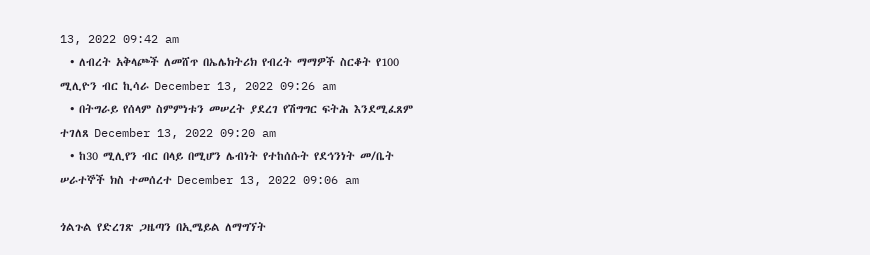13, 2022 09:42 am
  • ለብረት አቅላጮች ለመሸጥ በኤሌክትሪክ የብረት ማማዎች ስርቆት የ100 ሚሊዮን ብር ኪሳራ December 13, 2022 09:26 am
  • በትግራይ የሰላም ስምምነቱን መሠረት ያደረገ የሽግግር ፍትሕ እንደሚፈጸም ተገለጸ December 13, 2022 09:20 am
  • ከ30 ሚሊየን ብር በላይ በሚሆን ሌብነት የተከሰሱት የደኅንነት መ/ቤት ሠራተኞች ክስ ተመሰረተ December 13, 2022 09:06 am

ጎልጉል የድረገጽ ጋዜጣን በኢሜይል ለማግኘት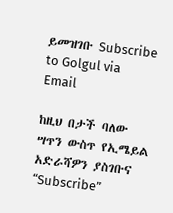ይመዝገቡ Subscribe to Golgul via Email

ከዚህ በታች ባለው ሣጥን ውስጥ የኢሜይል አድራሻዎን ያስገቡና “Subscribe”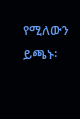የሚለውን ይጫኑ፡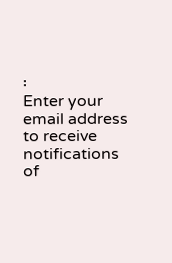፡
Enter your email address to receive notifications of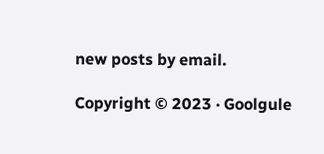new posts by email.

Copyright © 2023 · Goolgule